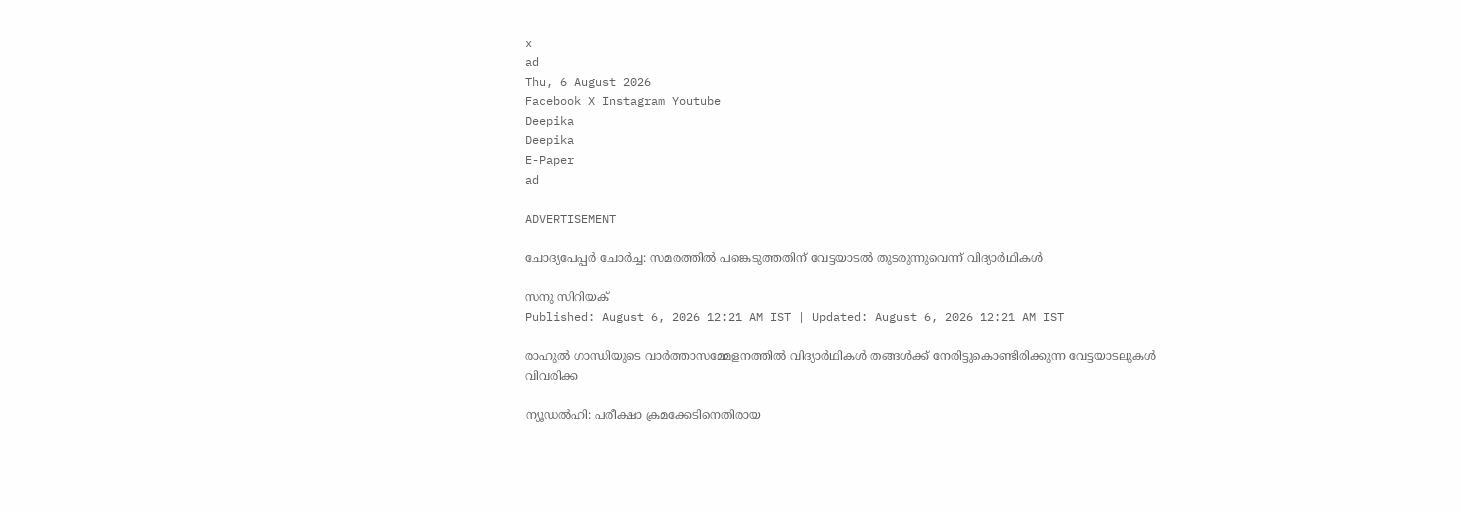x
ad
Thu, 6 August 2026
Facebook X Instagram Youtube
Deepika
Deepika
E-Paper
ad

ADVERTISEMENT

ചോദ്യപേപ്പർ ചോർച്ച: സമരത്തിൽ പങ്കെടുത്തതിന് വേട്ടയാടൽ തുടരുന്നുവെന്ന് വിദ്യാർഥികൾ

സനു സിറിയക്
Published: August 6, 2026 12:21 AM IST | Updated: August 6, 2026 12:21 AM IST

രാഹുൽ ഗാന്ധിയുടെ വാർത്താസമ്മേളനത്തിൽ വിദ്യാർഥികൾ തങ്ങൾക്ക് നേരിട്ടുകൊണ്ടിരിക്കുന്ന വേട്ടയാടലുകൾ വിവരിക്ക

ന്യൂഡൽഹി: പരീക്ഷാ ക്രമക്കേടിനെതിരായ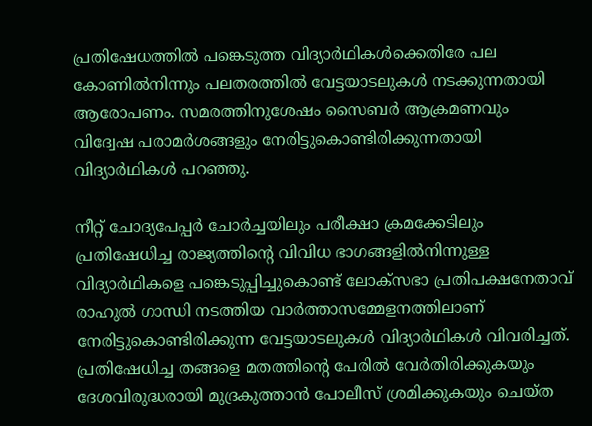പ്രതിഷേധത്തിൽ പങ്കെടുത്ത വിദ്യാർഥികൾക്കെതിരേ പല കോണിൽനിന്നും പലതരത്തിൽ വേട്ടയാടലുകൾ നടക്കുന്നതായി ആരോപണം. സമരത്തിനുശേഷം സൈബർ ആക്രമണവും വിദ്വേഷ പരാമർശങ്ങളും നേരിട്ടുകൊണ്ടിരിക്കുന്നതായി വിദ്യാർഥികൾ പറഞ്ഞു.

നീറ്റ് ചോദ്യപേപ്പർ ചോർച്ചയിലും പരീക്ഷാ ക്രമക്കേടിലും പ്രതിഷേധിച്ച രാജ്യത്തിന്‍റെ വിവിധ ഭാഗങ്ങളിൽനിന്നുള്ള വിദ്യാർഥികളെ പങ്കെടുപ്പിച്ചുകൊണ്ട് ലോക്സഭാ പ്രതിപക്ഷനേതാവ് രാഹുൽ ഗാന്ധി നടത്തിയ വാർത്താസമ്മേളനത്തിലാണ് നേരിട്ടുകൊണ്ടിരിക്കുന്ന വേട്ടയാടലുകൾ വിദ്യാർഥികൾ വിവരിച്ചത്. പ്രതിഷേധിച്ച തങ്ങളെ മതത്തിന്‍റെ പേരിൽ വേർതിരിക്കുകയും ദേശവിരുദ്ധരായി മുദ്രകുത്താൻ പോലീസ് ശ്രമിക്കുകയും ചെയ്ത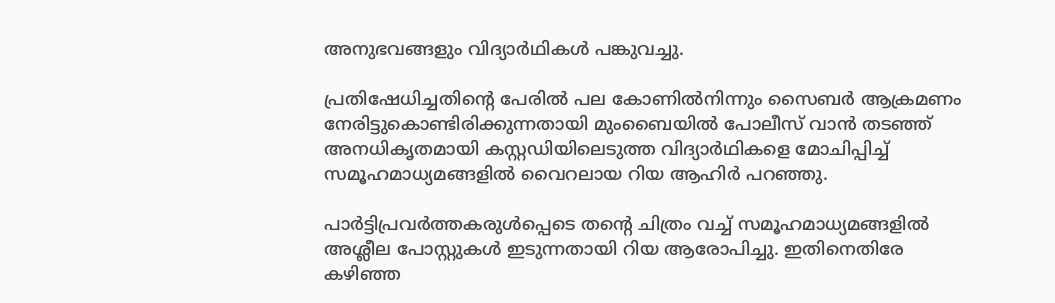അനുഭവങ്ങളും വിദ്യാർഥികൾ പങ്കുവച്ചു.

പ്രതിഷേധിച്ചതിന്‍റെ പേരിൽ പല കോണിൽനിന്നും സൈബർ ആക്രമണം നേരിട്ടുകൊണ്ടിരിക്കുന്നതായി മുംബൈയിൽ പോലീസ് വാൻ തടഞ്ഞ് അനധികൃതമായി കസ്റ്റഡിയിലെടുത്ത വിദ്യാർഥികളെ മോചിപ്പിച്ച് സമൂഹമാധ്യമങ്ങളിൽ വൈറലായ റിയ ആഹിർ പറഞ്ഞു.

പാർട്ടിപ്രവർത്തകരുൾപ്പെടെ തന്‍റെ ചിത്രം വച്ച് സമൂഹമാധ്യമങ്ങളിൽ അശ്ലീല പോസ്റ്റുകൾ ഇടുന്നതായി റിയ ആരോപിച്ചു. ഇതിനെതിരേ കഴിഞ്ഞ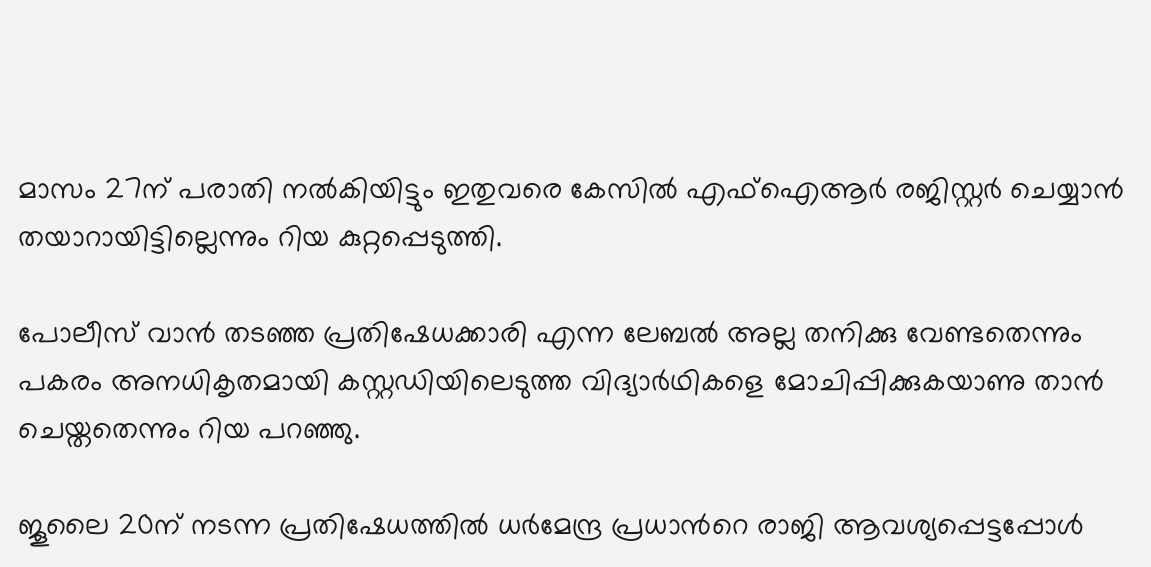മാസം 27ന് പരാതി നൽകിയിട്ടും ഇതുവരെ കേസിൽ എഫ്ഐആർ രജിസ്റ്റർ ചെയ്യാൻ തയാറായിട്ടില്ലെന്നും റിയ കുറ്റപ്പെടുത്തി.

പോലീസ് വാൻ തടഞ്ഞ പ്രതിഷേധക്കാരി എന്ന ലേബൽ അല്ല തനിക്കു വേണ്ടതെന്നും പകരം അനധികൃതമായി കസ്റ്റഡിയിലെടുത്ത വിദ്യാർഥികളെ മോചിപ്പിക്കുകയാണു താൻ ചെയ്തതെന്നും റിയ പറഞ്ഞു.

ജൂലൈ 20ന് നടന്ന പ്രതിഷേധത്തിൽ ധർമേന്ദ്ര പ്രധാന്‍റെ രാജി ആവശ്യപ്പെട്ടപ്പോൾ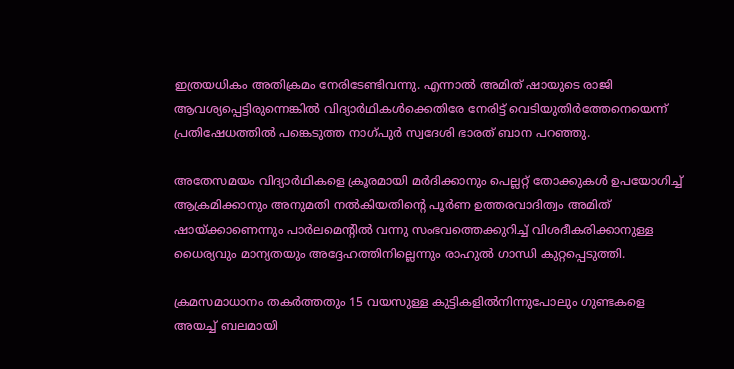ഇത്രയധികം അതിക്രമം നേരിടേണ്ടിവന്നു. എന്നാൽ അമിത് ഷായുടെ രാജി ആവശ്യപ്പെട്ടിരുന്നെങ്കിൽ വിദ്യാർഥികൾക്കെതിരേ നേരിട്ട് വെടിയുതിർത്തേനെയെന്ന് പ്രതിഷേധത്തിൽ പങ്കെടുത്ത നാഗ്പുർ സ്വദേശി ഭാരത് ബാന പറഞ്ഞു.

അതേസമയം വിദ്യാർഥികളെ ക്രൂരമായി മർദിക്കാനും പെല്ലറ്റ് തോക്കുകൾ ഉപയോഗിച്ച് ആക്രമിക്കാനും അനുമതി നൽകിയതിന്‍റെ പൂർണ ഉത്തരവാദിത്വം അമിത് ഷായ്ക്കാണെന്നും പാർലമെന്‍റിൽ വന്നു സംഭവത്തെക്കുറിച്ച് വിശദീകരിക്കാനുള്ള ധൈര്യവും മാന്യതയും അദ്ദേഹത്തിനില്ലെന്നും രാഹുൽ ഗാന്ധി കുറ്റപ്പെടുത്തി.

ക്രമസമാധാനം തകർത്തതും 15 വയസുള്ള കുട്ടികളിൽനിന്നുപോലും ഗുണ്ടകളെ അയച്ച് ബലമായി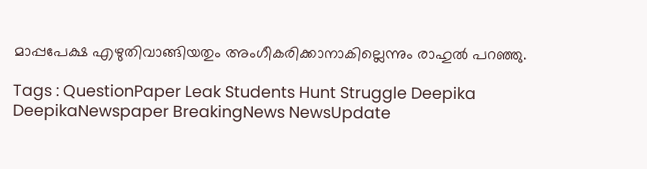മാപ്പപേക്ഷ എഴുതിവാങ്ങിയതും അംഗീകരിക്കാനാകില്ലെന്നും രാഹുൽ പറഞ്ഞു.

Tags : QuestionPaper Leak Students Hunt Struggle Deepika DeepikaNewspaper BreakingNews NewsUpdate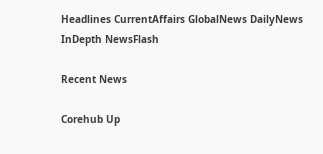Headlines CurrentAffairs GlobalNews DailyNews InDepth NewsFlash

Recent News

Corehub Up